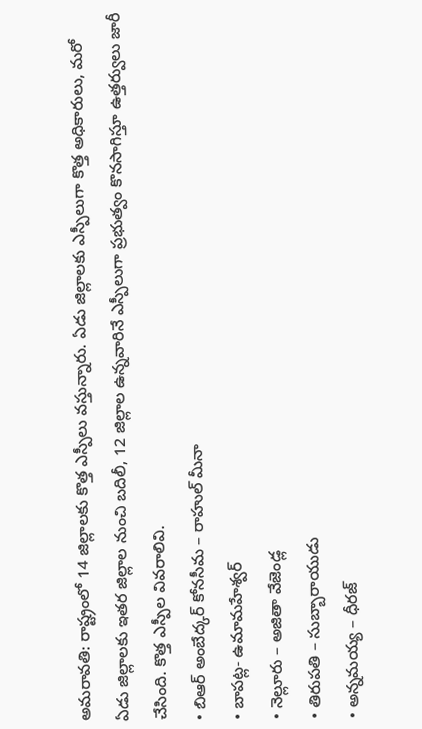అమరావతి: రాష్ట్రంలో 14 జిల్లాలకు కొత్త ఎస్పీలు వస్తున్నారు. ఏడు జిల్లాలకు ఎస్పీలుగా కొత్త అధికారులు, మరో ఏడు జిల్లాలకు ఇతర జిల్లాల నుంచి బదిలీ, 12 జిల్లాల ఉన్నవారినే ఎస్పీలుగా ప్రభుత్వం కొనసాగిస్తూ ఉత్తర్వులు జారీ చేసింది. కొత్త ఎస్పీల వివరాలివి.
• బిఆర్ అంబేద్కర్ కోనసీమ – రాహుల్ మీనా
• బాపట్ల- ఉమామహేశ్వర్
• నెల్లూరు – అజితా వేజెండ్ల
• తిరుపతి – సుబ్బారాయుడు
• అన్నమయ్య – ధీరజ్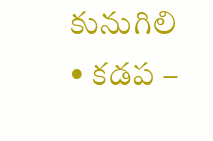కునుగిలి
• కడప –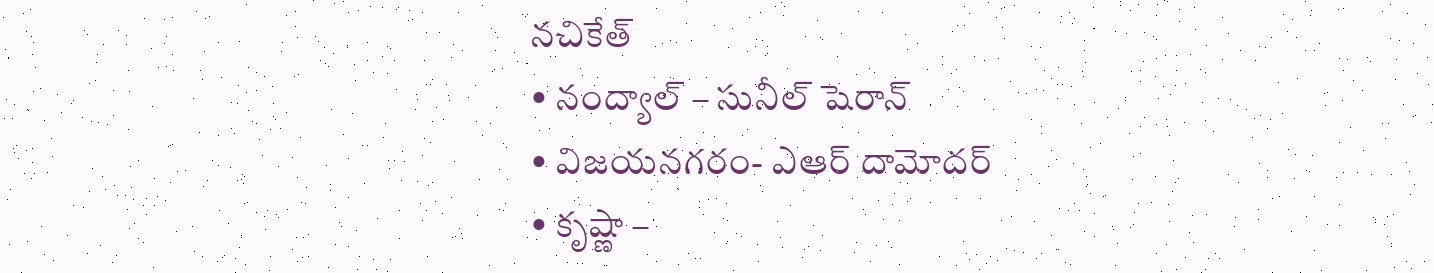నచికేత్
• నంద్యాల్ – సునీల్ షెరాన్
• విజయనగరం- ఎఆర్ దామోదర్
• కృష్ణా –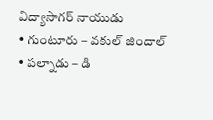విద్యాసాగర్ నాయుడు
• గుంటూరు – వకుల్ జిందాల్
• పల్నాడు – డి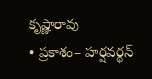కృష్ణారావు
• ప్రకాశం– హర్షవర్థన్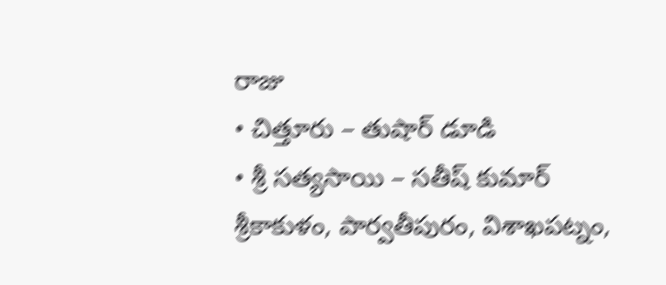రాజు
• చిత్తూరు – తుషార్ డూడి
• శ్రీ సత్యసాయి – సతీష్ కుమార్
శ్రీకాకుళం, పార్వతీపురం, విశాఖపట్నం,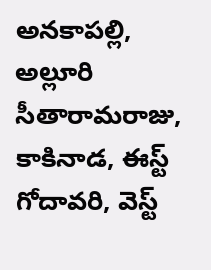అనకాపల్లి, అల్లూరి సీతారామరాజు, కాకినాడ, ఈస్ట్ గోదావరి, వెస్ట్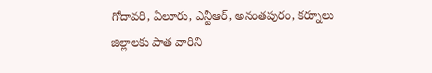గోదావరి, ఏలూరు, ఎన్టీఆర్, అనంతపురం, కర్నూలు జిల్లాలకు పాత వారిని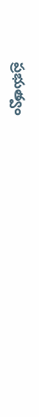ప్రభుత్వం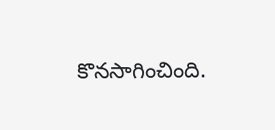కొనసాగించింది.